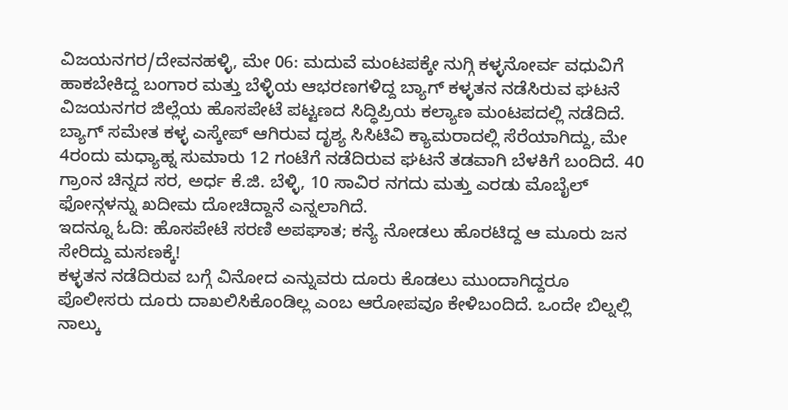ವಿಜಯನಗರ/ದೇವನಹಳ್ಳಿ, ಮೇ 06: ಮದುವೆ ಮಂಟಪಕ್ಕೇ ನುಗ್ಗಿ ಕಳ್ಳನೋರ್ವ ವಧುವಿಗೆ ಹಾಕಬೇಕಿದ್ದ ಬಂಗಾರ ಮತ್ತು ಬೆಳ್ಳಿಯ ಆಭರಣಗಳಿದ್ದ ಬ್ಯಾಗ್ ಕಳ್ಳತನ ನಡೆಸಿರುವ ಘಟನೆ ವಿಜಯನಗರ ಜಿಲ್ಲೆಯ ಹೊಸಪೇಟೆ ಪಟ್ಟಣದ ಸಿದ್ಧಿಪ್ರಿಯ ಕಲ್ಯಾಣ ಮಂಟಪದಲ್ಲಿ ನಡೆದಿದೆ. ಬ್ಯಾಗ್ ಸಮೇತ ಕಳ್ಳ ಎಸ್ಕೇಪ್ ಆಗಿರುವ ದೃಶ್ಯ ಸಿಸಿಟಿವಿ ಕ್ಯಾಮರಾದಲ್ಲಿ ಸೆರೆಯಾಗಿದ್ದು, ಮೇ 4ರಂದು ಮಧ್ಯಾಹ್ನ ಸುಮಾರು 12 ಗಂಟೆಗೆ ನಡೆದಿರುವ ಘಟನೆ ತಡವಾಗಿ ಬೆಳಕಿಗೆ ಬಂದಿದೆ. 40 ಗ್ರಾಂನ ಚಿನ್ನದ ಸರ, ಅರ್ಧ ಕೆ.ಜಿ. ಬೆಳ್ಳಿ, 10 ಸಾವಿರ ನಗದು ಮತ್ತು ಎರಡು ಮೊಬೈಲ್ ಫೋನ್ಗಳನ್ನು ಖದೀಮ ದೋಚಿದ್ದಾನೆ ಎನ್ನಲಾಗಿದೆ.
ಇದನ್ನೂ ಓದಿ: ಹೊಸಪೇಟೆ ಸರಣಿ ಅಪಘಾತ; ಕನ್ಯೆ ನೋಡಲು ಹೊರಟಿದ್ದ ಆ ಮೂರು ಜನ ಸೇರಿದ್ದು ಮಸಣಕ್ಕೆ!
ಕಳ್ಳತನ ನಡೆದಿರುವ ಬಗ್ಗೆ ವಿನೋದ ಎನ್ನುವರು ದೂರು ಕೊಡಲು ಮುಂದಾಗಿದ್ದರೂ ಪೊಲೀಸರು ದೂರು ದಾಖಲಿಸಿಕೊಂಡಿಲ್ಲ ಎಂಬ ಆರೋಪವೂ ಕೇಳಿಬಂದಿದೆ. ಒಂದೇ ಬಿಲ್ನಲ್ಲಿ ನಾಲ್ಕು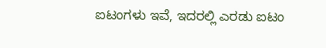ಐಟಂಗಳು ಇವೆ, ಇದರಲ್ಲಿ ಎರಡು ಐಟಂ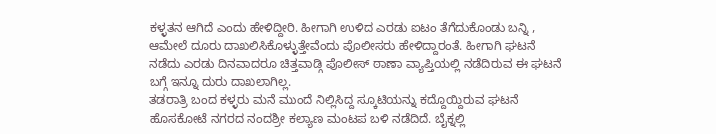ಕಳ್ಳತನ ಆಗಿದೆ ಎಂದು ಹೇಳಿದ್ದೀರಿ. ಹೀಗಾಗಿ ಉಳಿದ ಎರಡು ಐಟಂ ತೆಗೆದುಕೊಂಡು ಬನ್ನಿ , ಆಮೇಲೆ ದೂರು ದಾಖಲಿಸಿಕೊಳ್ಳುತ್ತೇವೆಂದು ಪೊಲೀಸರು ಹೇಳಿದ್ದಾರಂತೆ. ಹೀಗಾಗಿ ಘಟನೆ ನಡೆದು ಎರಡು ದಿನವಾದರೂ ಚಿತ್ತವಾಡ್ಗಿ ಪೊಲೀಸ್ ಠಾಣಾ ವ್ಯಾಪ್ತಿಯಲ್ಲಿ ನಡೆದಿರುವ ಈ ಘಟನೆ ಬಗ್ಗೆ ಇನ್ನೂ ದುರು ದಾಖಲಾಗಿಲ್ಲ.
ತಡರಾತ್ರಿ ಬಂದ ಕಳ್ಳರು ಮನೆ ಮುಂದೆ ನಿಲ್ಲಿಸಿದ್ದ ಸ್ಕೂಟಿಯನ್ನು ಕದ್ದೊಯ್ದಿರುವ ಘಟನೆ ಹೊಸಕೋಟೆ ನಗರದ ನಂದಶ್ರೀ ಕಲ್ಯಾಣ ಮಂಟಪ ಬಳಿ ನಡೆದಿದೆ. ಬೈಕ್ನಲ್ಲಿ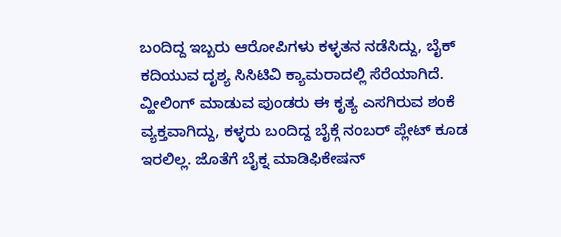ಬಂದಿದ್ದ ಇಬ್ಬರು ಆರೋಪಿಗಳು ಕಳ್ಳತನ ನಡೆಸಿದ್ದು, ಬೈಕ್ ಕದಿಯುವ ದೃಶ್ಯ ಸಿಸಿಟಿವಿ ಕ್ಯಾಮರಾದಲ್ಲಿ ಸೆರೆಯಾಗಿದೆ. ವ್ಹೀಲಿಂಗ್ ಮಾಡುವ ಪುಂಡರು ಈ ಕೃತ್ಯ ಎಸಗಿರುವ ಶಂಕೆ ವ್ಯಕ್ತವಾಗಿದ್ದು, ಕಳ್ಳರು ಬಂದಿದ್ದ ಬೈಕ್ಗೆ ನಂಬರ್ ಪ್ಲೇಟ್ ಕೂಡ ಇರಲಿಲ್ಲ. ಜೊತೆಗೆ ಬೈಕ್ನ ಮಾಡಿಫಿಕೇಷನ್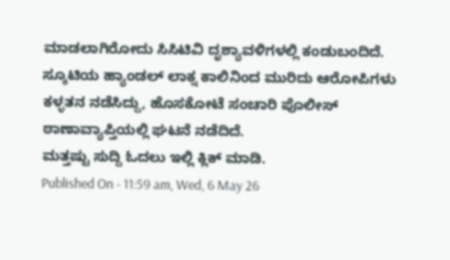ಮಾಡಲಾಗಿರೋದು ಸಿಸಿಟಿವಿ ದೃಶ್ಯಾವಳಿಗಳಲ್ಲಿ ಕಂಡುಬಂದಿದೆ. ಸ್ಕೂಟಿಯ ಹ್ಯಾಂಡಲ್ ಲಾಕ್ನ ಕಾಲಿನಿಂದ ಮುರಿದು ಆರೋಪಿಗಳು ಕಳ್ಳತನ ನಡೆಸಿದ್ದು, ಹೊಸಕೋಟೆ ಸಂಚಾರಿ ಪೊಲೀಸ್ ಠಾಣಾವ್ಯಾಪ್ತಿಯಲ್ಲಿ ಘಟನೆ ನಡೆದಿದೆ.
ಮತ್ತಷ್ಟು ಸುದ್ದಿ ಓದಲು ಇಲ್ಲಿ ಕ್ಲಿಕ್ ಮಾಡಿ.
Published On - 11:59 am, Wed, 6 May 26